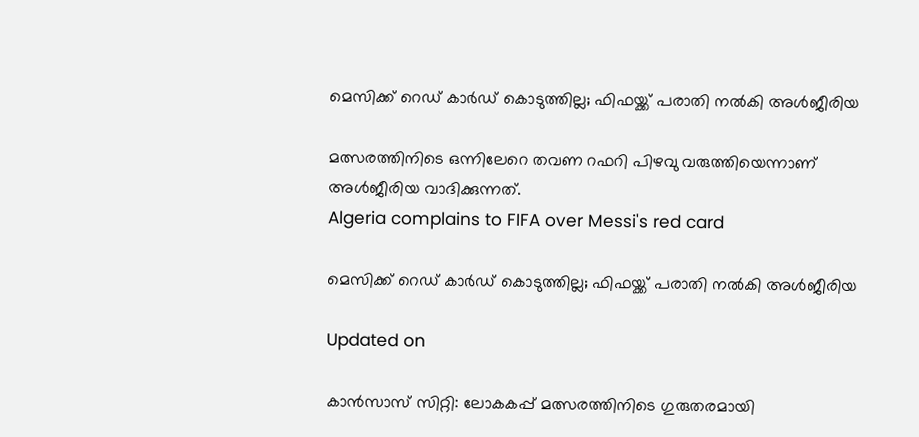മെസിക്ക് റെഡ് കാർഡ് കൊടുത്തില്ല; ഫിഫയ്ക്ക് പരാതി നൽകി അൾജീരിയ

മത്സരത്തിനിടെ ഒന്നിലേറെ തവണ റഫറി പിഴവു വരുത്തിയെന്നാണ് അൾജീരിയ വാദിക്കുന്നത്.
Algeria complains to FIFA over Messi's red card

മെസിക്ക് റെഡ് കാർഡ് കൊടുത്തില്ല; ഫിഫയ്ക്ക് പരാതി നൽകി അൾജീരിയ

Updated on

കാൻസാസ് സിറ്റി: ലോകകപ്പ് മത്സരത്തിനിടെ ഗുരുതരമായി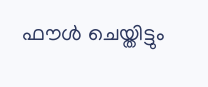ഫൗൾ ചെയ്തിട്ടും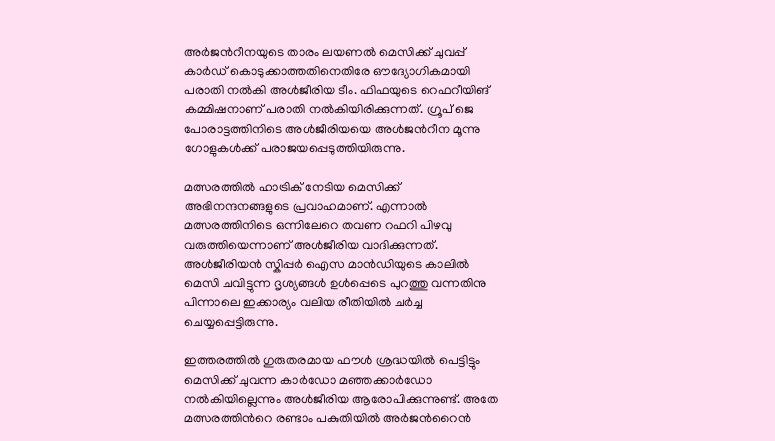അർജന്‍റീനയുടെ താരം ലയണൽ മെസിക്ക് ചുവപ്പ് കാർഡ് കൊടുക്കാത്തതിനെതിരേ ഔദ്യോഗികമായി പരാതി നൽകി അൾജീരിയ ടീം. ഫിഫയുടെ റെഫറീയിങ് കമ്മിഷനാണ് പരാതി നൽകിയിരിക്കുന്നത്. ഗ്രൂപ് ജെ പോരാട്ടത്തിനിടെ അൾജീരിയയെ അൾജന്‍റീന മൂന്നു ഗോളുകൾക്ക് പരാജയപ്പെടുത്തിയിരുന്നു.

മത്സരത്തിൽ ഹാട്രിക് നേടിയ മെസിക്ക് അഭിനന്ദനങ്ങളുടെ പ്രവാഹമാണ്. എന്നാൽ മത്സരത്തിനിടെ ഒന്നിലേറെ തവണ റഫറി പിഴവു വരുത്തിയെന്നാണ് അൾജീരിയ വാദിക്കുന്നത്. അൾജീരിയൻ സ്കിപ്പർ ഐസ മാൻഡിയുടെ കാലിൽ മെസി ചവിട്ടുന്ന ദൃശ്യങ്ങൾ ഉൾപ്പെടെ പുറത്തു വന്നതിനു പിന്നാലെ ഇക്കാര്യം വലിയ രീതിയിൽ ചർച്ച ചെയ്യപ്പെട്ടിരുന്നു.

ഇത്തരത്തിൽ ഗുരുതരമായ ഫൗൾ ശ്രദ്ധയിൽ പെട്ടിട്ടും മെസിക്ക് ചുവന്ന കാർഡോ മഞ്ഞക്കാർഡോ നൽകിയില്ലെന്നും അൾജീരിയ ആരോപിക്കുന്നുണ്ട്. അതേ മത്സരത്തിന്‍റെ രണ്ടാം പകുതിയിൽ അർജന്‍റൈൻ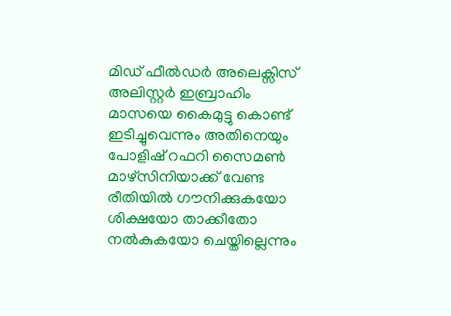മിഡ് ഫീൽഡർ അലെക്സിസ് അലിസ്റ്റർ ഇബ്രാഹിം മാസയെ കൈമുട്ടു കൊണ്ട് ഇടിച്ചുവെന്നും അതിനെയും പോളിഷ് റഫറി സൈമൺ മാഴ്സിനിയാക്ക് വേണ്ട രീതിയിൽ ഗൗനിക്കുകയോ ശിക്ഷയോ താക്കീതോ നൽകുകയോ ചെയ്തില്ലെന്നും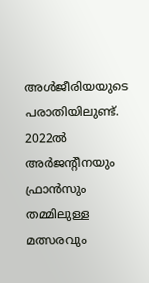അൾജീരിയയുടെ പരാതിയിലുണ്ട്. 2022ൽ അർജന്‍റീനയും ഫ്രാൻസും തമ്മിലുള്ള മത്സരവും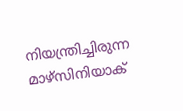നിയന്ത്രിച്ചിരുന്ന മാഴ്സിനിയാക്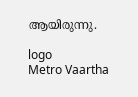ആയിരുന്നു.

logo
Metro Vaartha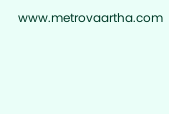www.metrovaartha.com